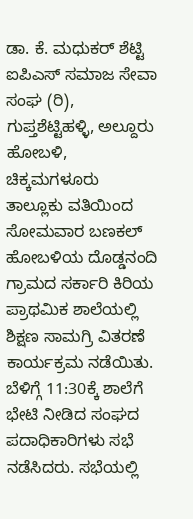ಡಾ. ಕೆ. ಮಧುಕರ್ ಶೆಟ್ಟಿ ಐಪಿಎಸ್ ಸಮಾಜ ಸೇವಾ ಸಂಘ (ರಿ), ಗುಪ್ತಶೆಟ್ಟಿಹಳ್ಳಿ, ಅಲ್ದೂರು ಹೋಬಳಿ, ಚಿಕ್ಕಮಗಳೂರು ತಾಲ್ಲೂಕು ವತಿಯಿಂದ ಸೋಮವಾರ ಬಣಕಲ್ ಹೋಬಳಿಯ ದೊಡ್ಡನಂದಿ ಗ್ರಾಮದ ಸರ್ಕಾರಿ ಕಿರಿಯ ಪ್ರಾಥಮಿಕ ಶಾಲೆಯಲ್ಲಿ ಶಿಕ್ಷಣ ಸಾಮಗ್ರಿ ವಿತರಣೆ ಕಾರ್ಯಕ್ರಮ ನಡೆಯಿತು.
ಬೆಳಿಗ್ಗೆ 11:30ಕ್ಕೆ ಶಾಲೆಗೆ ಭೇಟಿ ನೀಡಿದ ಸಂಘದ ಪದಾಧಿಕಾರಿಗಳು ಸಭೆ ನಡೆಸಿದರು. ಸಭೆಯಲ್ಲಿ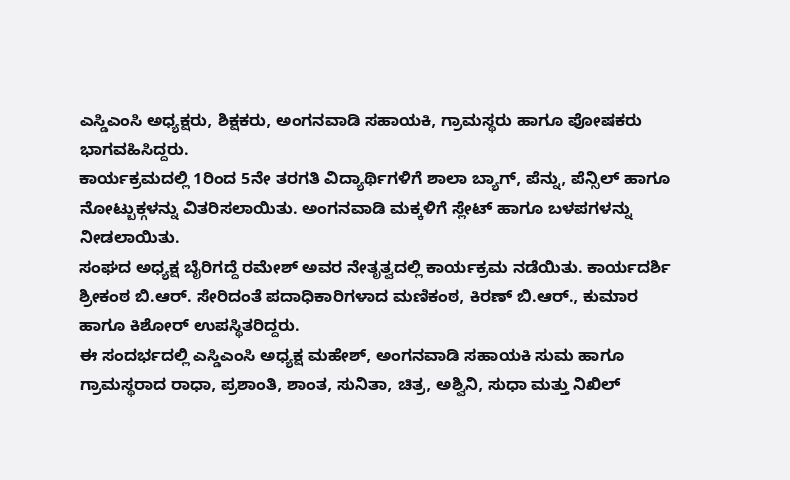ಎಸ್ಡಿಎಂಸಿ ಅಧ್ಯಕ್ಷರು, ಶಿಕ್ಷಕರು, ಅಂಗನವಾಡಿ ಸಹಾಯಕಿ, ಗ್ರಾಮಸ್ಥರು ಹಾಗೂ ಪೋಷಕರು ಭಾಗವಹಿಸಿದ್ದರು.
ಕಾರ್ಯಕ್ರಮದಲ್ಲಿ 1ರಿಂದ 5ನೇ ತರಗತಿ ವಿದ್ಯಾರ್ಥಿಗಳಿಗೆ ಶಾಲಾ ಬ್ಯಾಗ್, ಪೆನ್ನು, ಪೆನ್ಸಿಲ್ ಹಾಗೂ ನೋಟ್ಬುಕ್ಗಳನ್ನು ವಿತರಿಸಲಾಯಿತು. ಅಂಗನವಾಡಿ ಮಕ್ಕಳಿಗೆ ಸ್ಲೇಟ್ ಹಾಗೂ ಬಳಪಗಳನ್ನು ನೀಡಲಾಯಿತು.
ಸಂಘದ ಅಧ್ಯಕ್ಷ ಬೈರಿಗದ್ದೆ ರಮೇಶ್ ಅವರ ನೇತೃತ್ವದಲ್ಲಿ ಕಾರ್ಯಕ್ರಮ ನಡೆಯಿತು. ಕಾರ್ಯದರ್ಶಿ ಶ್ರೀಕಂಠ ಬಿ.ಆರ್. ಸೇರಿದಂತೆ ಪದಾಧಿಕಾರಿಗಳಾದ ಮಣಿಕಂಠ, ಕಿರಣ್ ಬಿ.ಆರ್., ಕುಮಾರ ಹಾಗೂ ಕಿಶೋರ್ ಉಪಸ್ಥಿತರಿದ್ದರು.
ಈ ಸಂದರ್ಭದಲ್ಲಿ ಎಸ್ಡಿಎಂಸಿ ಅಧ್ಯಕ್ಷ ಮಹೇಶ್, ಅಂಗನವಾಡಿ ಸಹಾಯಕಿ ಸುಮ ಹಾಗೂ ಗ್ರಾಮಸ್ಥರಾದ ರಾಧಾ, ಪ್ರಶಾಂತಿ, ಶಾಂತ, ಸುನಿತಾ, ಚಿತ್ರ, ಅಶ್ವಿನಿ, ಸುಧಾ ಮತ್ತು ನಿಖಿಲ್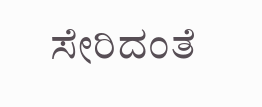ಸೇರಿದಂತೆ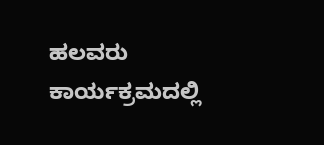ಹಲವರು ಕಾರ್ಯಕ್ರಮದಲ್ಲಿ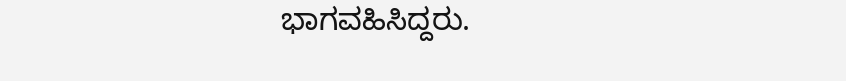ಭಾಗವಹಿಸಿದ್ದರು.